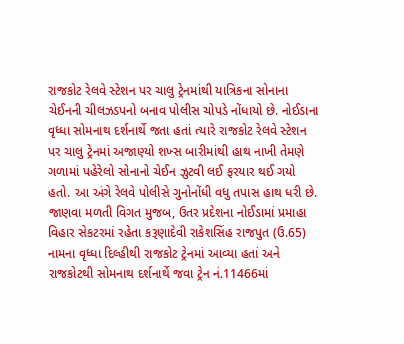રાજકોટ રેલવે સ્ટેશન પર ચાલુ ટ્રેનમાંથી યાત્રિકના સોનાના ચેઈનની ચીલઝડપનો બનાવ પોલીસ ચોપડે નોંધાયો છે. નોઈડાના વૃધ્ધા સોમનાથ દર્શનાર્થે જતા હતાં ત્યારે રાજકોટ રેલવે સ્ટેશન પર ચાલુ ટ્રેનમાં અજાણ્યો શખ્સ બારીમાંથી હાથ નાખી તેમણે ગળામાં પહેરેલો સોનાનો ચેઈન ઝુટવી લઈ ફરયાર થઈ ગયો હતો. આ અંગે રેલવે પોલીસે ગુનોનોંધી વધુ તપાસ હાથ ધરી છે.
જાણવા મળતી વિગત મુજબ, ઉતર પ્રદેશના નોઈડામાં પ્રમાહા વિહાર સેકટરમાં રહેતા કરૂણાદેવી રાકેશસિંહ રાજપુત (ઉ.65) નામના વૃધ્ધા દિલ્હીથી રાજકોટ ટ્રેનમાં આવ્યા હતાં અને રાજકોટથી સોમનાથ દર્શનાર્થે જવા ટ્રેન નં.11466માં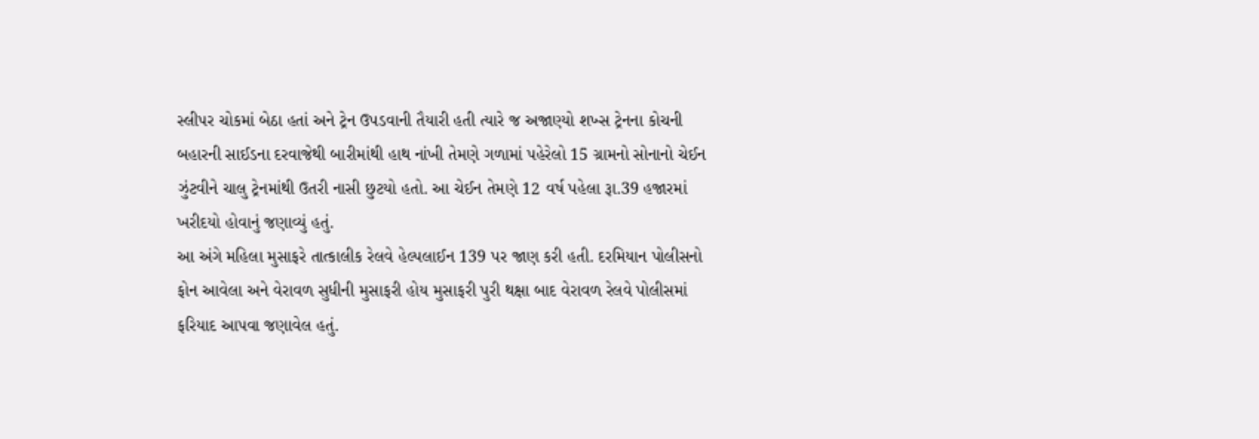સ્લીપર ચોકમાં બેઠા હતાં અને ટ્રેન ઉપડવાની તૈયારી હતી ત્યારે જ અજાણ્યો શખ્સ ટ્રેનના કોચની બહારની સાઈડના દરવાજેથી બારીમાંથી હાથ નાંખી તેમણે ગળામાં પહેરેલો 15 ગ્રામનો સોનાનો ચેઈન ઝુંટવીને ચાલુ ટ્રેનમાંથી ઉતરી નાસી છુટયો હતો. આ ચેઈન તેમણે 12 વર્ષ પહેલા રૂા.39 હજારમાં ખરીદયો હોવાનું જણાવ્યું હતું.
આ અંગે મહિલા મુસાફરે તાત્કાલીક રેલવે હેલ્પલાઈન 139 પર જાણ કરી હતી. દરમિયાન પોલીસનો ફોન આવેલા અને વેરાવળ સુધીની મુસાફરી હોય મુસાફરી પુરી થક્ષા બાદ વેરાવળ રેલવે પોલીસમાં ફરિયાદ આપવા જણાવેલ હતું.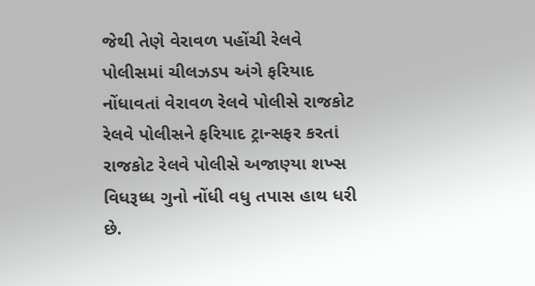જેથી તેણે વેરાવળ પહોંચી રેલવે પોલીસમાં ચીલઝડપ અંગે ફરિયાદ નોંધાવતાં વેરાવળ રેલવે પોલીસે રાજકોટ રેલવે પોલીસને ફરિયાદ ટ્રાન્સફર કરતાં રાજકોટ રેલવે પોલીસે અજાણ્યા શખ્સ વિધરૂધ્ધ ગુનો નોંધી વધુ તપાસ હાથ ધરી છે.